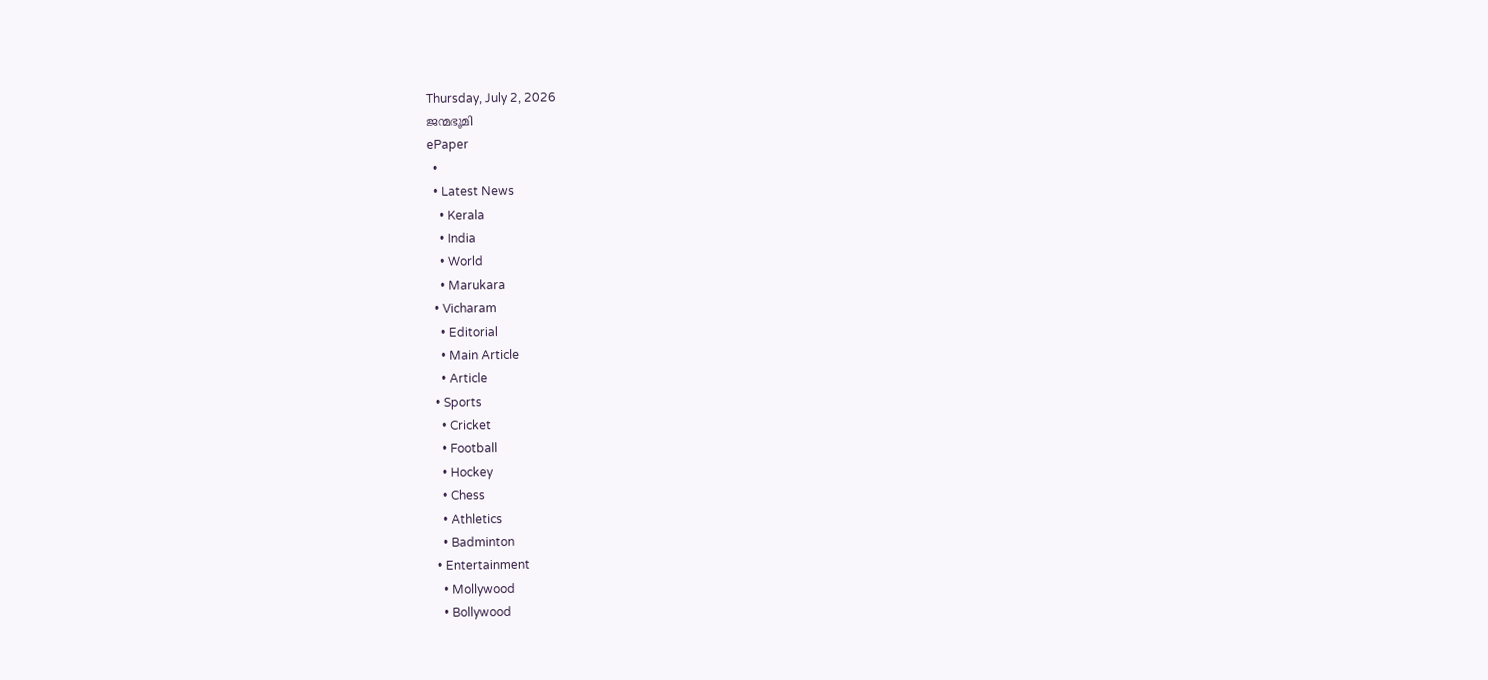Thursday, July 2, 2026
ജന്മഭൂമി
ePaper
  •
  • Latest News
    • Kerala
    • India
    • World
    • Marukara
  • Vicharam
    • Editorial
    • Main Article
    • Article
  • Sports
    • Cricket
    • Football
    • Hockey
    • Chess
    • Athletics
    • Badminton
  • Entertainment
    • Mollywood
    • Bollywood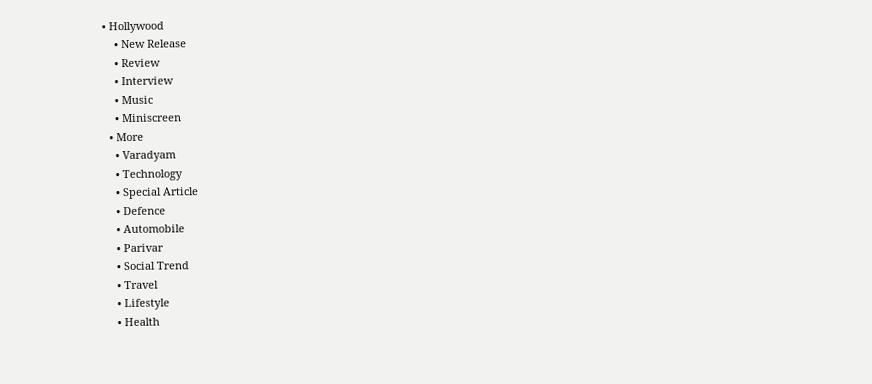• Hollywood
    • New Release
    • Review
    • Interview
    • Music
    • Miniscreen
  • More
    • Varadyam
    • Technology
    • Special Article
    • Defence
    • Automobile
    • Parivar
    • Social Trend
    • Travel
    • Lifestyle
    • Health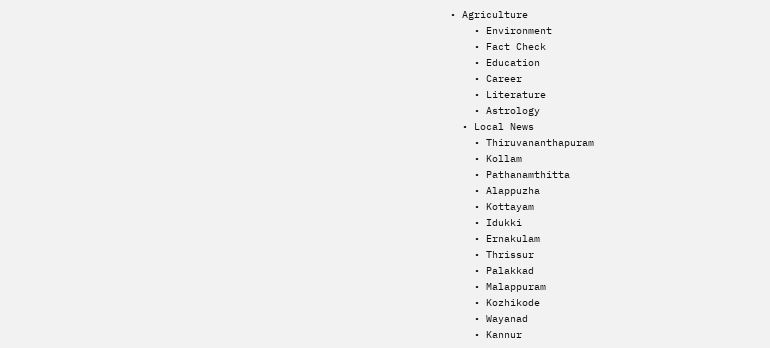• Agriculture
    • Environment
    • Fact Check
    • Education
    • Career
    • Literature
    • Astrology
  • Local News
    • Thiruvananthapuram
    • Kollam
    • Pathanamthitta
    • Alappuzha
    • Kottayam
    • Idukki
    • Ernakulam
    • Thrissur
    • Palakkad
    • Malappuram
    • Kozhikode
    • Wayanad
    • Kannur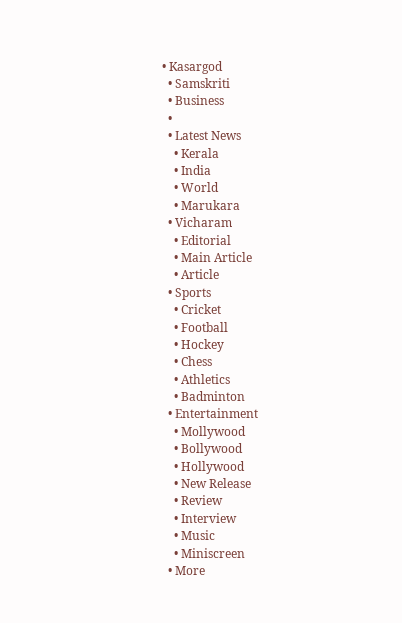• Kasargod
  • Samskriti
  • Business
  •
  • Latest News
    • Kerala
    • India
    • World
    • Marukara
  • Vicharam
    • Editorial
    • Main Article
    • Article
  • Sports
    • Cricket
    • Football
    • Hockey
    • Chess
    • Athletics
    • Badminton
  • Entertainment
    • Mollywood
    • Bollywood
    • Hollywood
    • New Release
    • Review
    • Interview
    • Music
    • Miniscreen
  • More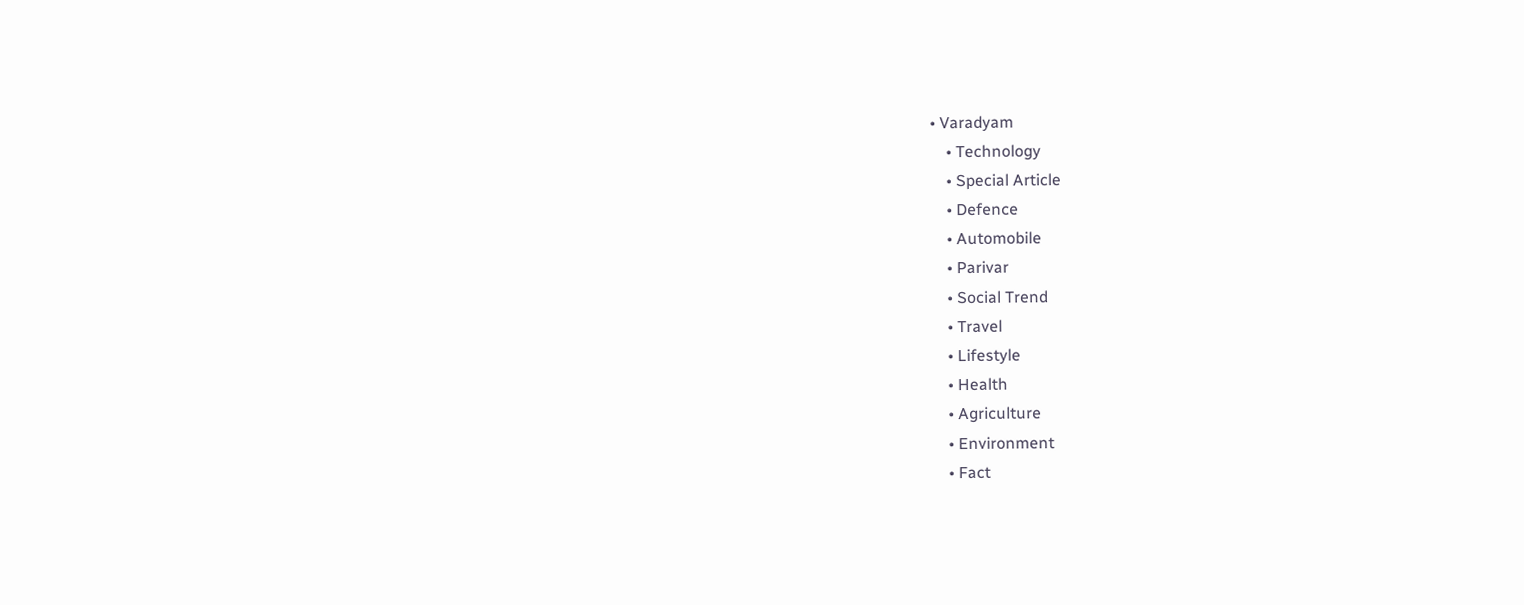• Varadyam
    • Technology
    • Special Article
    • Defence
    • Automobile
    • Parivar
    • Social Trend
    • Travel
    • Lifestyle
    • Health
    • Agriculture
    • Environment
    • Fact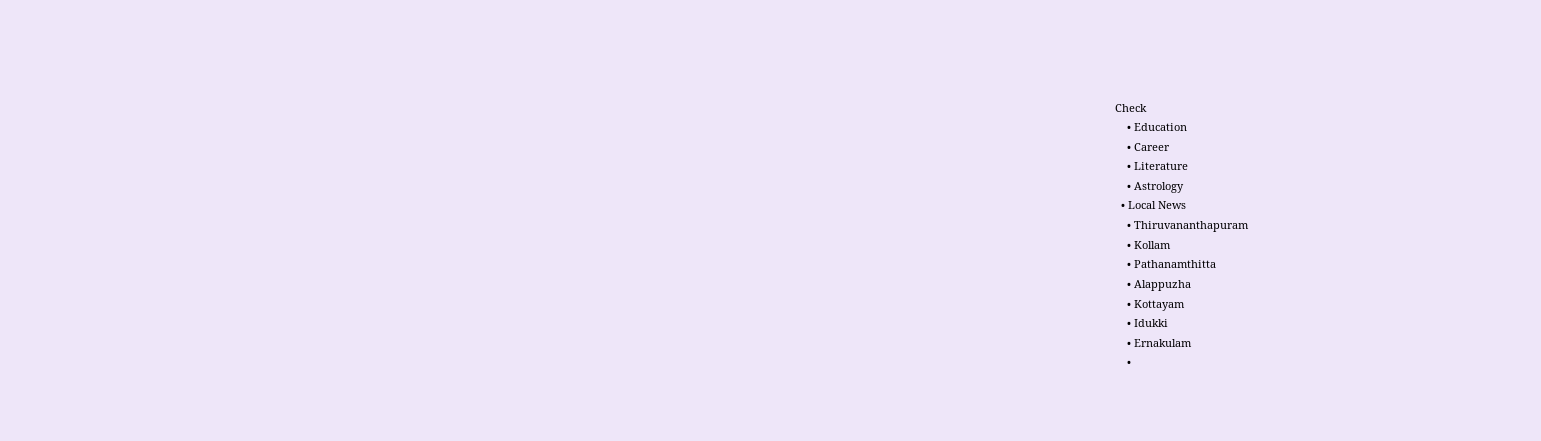Check
    • Education
    • Career
    • Literature
    • Astrology
  • Local News
    • Thiruvananthapuram
    • Kollam
    • Pathanamthitta
    • Alappuzha
    • Kottayam
    • Idukki
    • Ernakulam
    •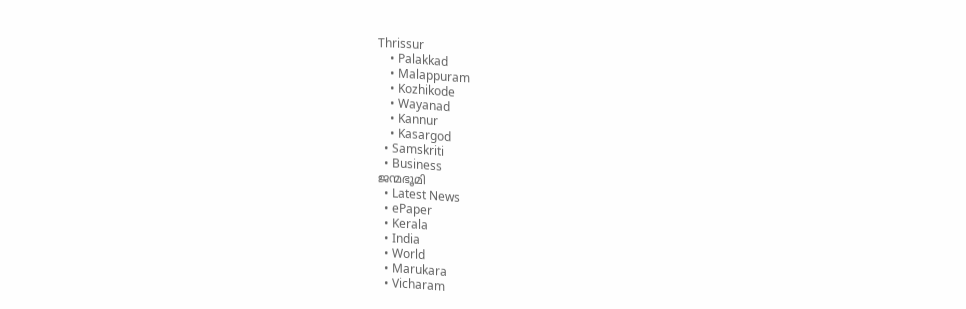Thrissur
    • Palakkad
    • Malappuram
    • Kozhikode
    • Wayanad
    • Kannur
    • Kasargod
  • Samskriti
  • Business
ജന്മഭൂമി
  • Latest News
  • ePaper
  • Kerala
  • India
  • World
  • Marukara
  • Vicharam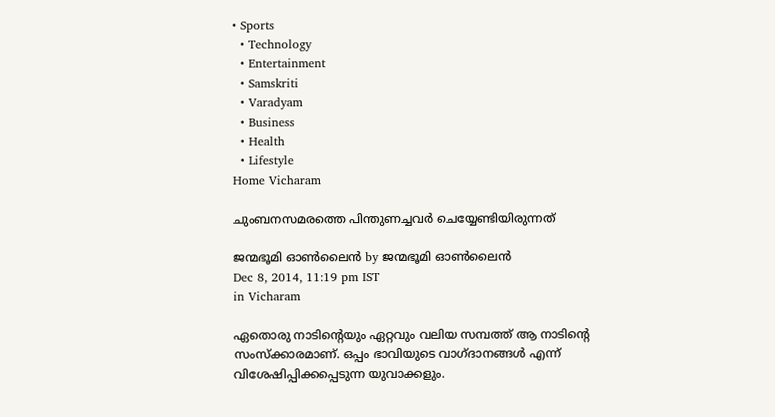• Sports
  • Technology
  • Entertainment
  • Samskriti
  • Varadyam
  • Business
  • Health
  • Lifestyle
Home Vicharam

ചുംബനസമരത്തെ പിന്തുണച്ചവര്‍ ചെയ്യേണ്ടിയിരുന്നത്

ജന്മഭൂമി ഓണ്‍ലൈന്‍ by ജന്മഭൂമി ഓണ്‍ലൈന്‍
Dec 8, 2014, 11:19 pm IST
in Vicharam

ഏതൊരു നാടിന്റെയും ഏറ്റവും വലിയ സമ്പത്ത് ആ നാടിന്റെ സംസ്‌ക്കാരമാണ്. ഒപ്പം ഭാവിയുടെ വാഗ്ദാനങ്ങള്‍ എന്ന് വിശേഷിപ്പിക്കപ്പെടുന്ന യുവാക്കളും.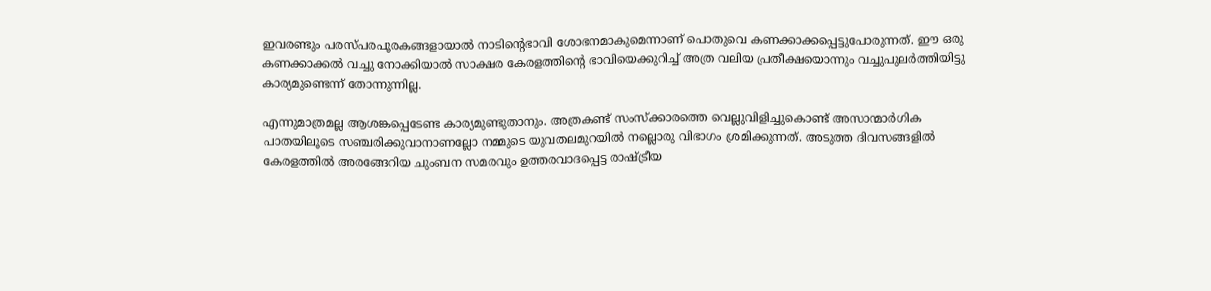ഇവരണ്ടും പരസ്പരപൂരകങ്ങളായാല്‍ നാടിന്റെഭാവി ശോഭനമാകുമെന്നാണ് പൊതുവെ കണക്കാക്കപ്പെട്ടുപോരുന്നത്. ഈ ഒരു കണക്കാക്കല്‍ വച്ചു നോക്കിയാല്‍ സാക്ഷര കേരളത്തിന്റെ ഭാവിയെക്കുറിച്ച് അത്ര വലിയ പ്രതീക്ഷയൊന്നും വച്ചുപുലര്‍ത്തിയിട്ടു കാര്യമുണ്ടെന്ന് തോന്നുന്നില്ല.

എന്നുമാത്രമല്ല ആശങ്കപ്പെടേണ്ട കാര്യമുണ്ടുതാനും. അത്രകണ്ട് സംസ്‌ക്കാരത്തെ വെല്ലുവിളിച്ചുകൊണ്ട് അസാന്മാര്‍ഗിക പാതയിലൂടെ സഞ്ചരിക്കുവാനാണല്ലോ നമ്മുടെ യുവതലമുറയില്‍ നല്ലൊരു വിഭാഗം ശ്രമിക്കുന്നത്. അടുത്ത ദിവസങ്ങളില്‍ കേരളത്തില്‍ അരങ്ങേറിയ ചുംബന സമരവും ഉത്തരവാദപ്പെട്ട രാഷ്‌ട്രീയ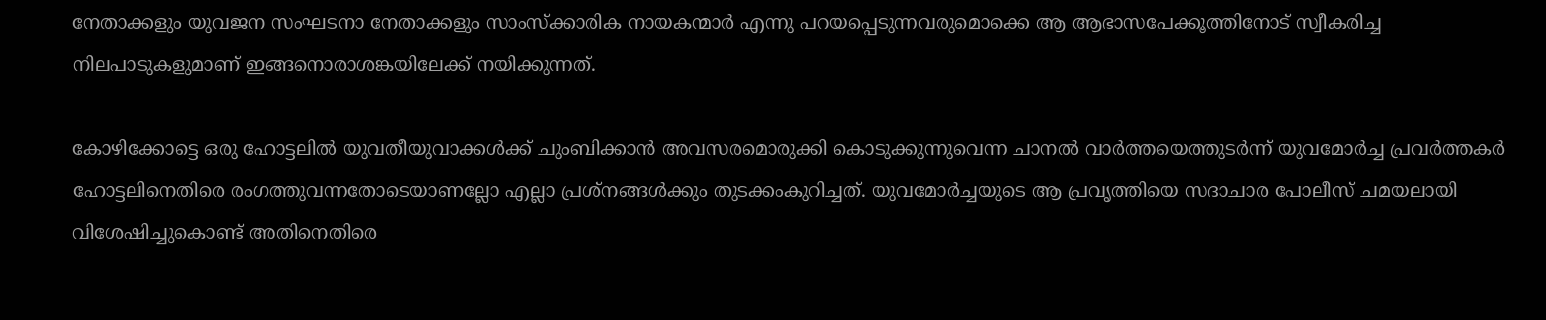നേതാക്കളും യുവജന സംഘടനാ നേതാക്കളും സാംസ്‌ക്കാരിക നായകന്മാര്‍ എന്നു പറയപ്പെടുന്നവരുമൊക്കെ ആ ആഭാസപേക്കൂത്തിനോട് സ്വീകരിച്ച നിലപാടുകളുമാണ് ഇങ്ങനൊരാശങ്കയിലേക്ക് നയിക്കുന്നത്.

കോഴിക്കോട്ടെ ഒരു ഹോട്ടലില്‍ യുവതീയുവാക്കള്‍ക്ക് ചുംബിക്കാന്‍ അവസരമൊരുക്കി കൊടുക്കുന്നുവെന്ന ചാനല്‍ വാര്‍ത്തയെത്തുടര്‍ന്ന് യുവമോര്‍ച്ച പ്രവര്‍ത്തകര്‍ ഹോട്ടലിനെതിരെ രംഗത്തുവന്നതോടെയാണല്ലോ എല്ലാ പ്രശ്‌നങ്ങള്‍ക്കും തുടക്കംകുറിച്ചത്. യുവമോര്‍ച്ചയുടെ ആ പ്രവൃത്തിയെ സദാചാര പോലീസ് ചമയലായി വിശേഷിച്ചുകൊണ്ട് അതിനെതിരെ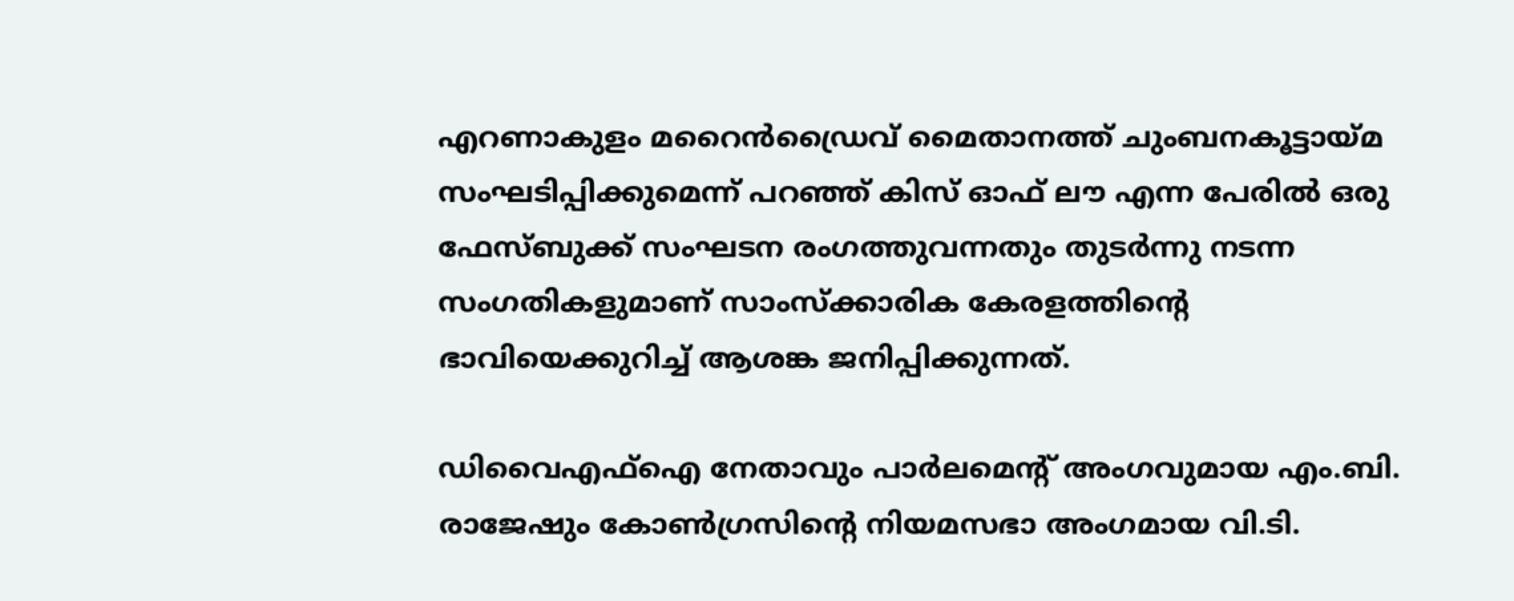എറണാകുളം മറൈന്‍ഡ്രൈവ് മൈതാനത്ത് ചുംബനകൂട്ടായ്‌മ സംഘടിപ്പിക്കുമെന്ന് പറഞ്ഞ് കിസ് ഓഫ് ലൗ എന്ന പേരില്‍ ഒരു ഫേസ്ബുക്ക് സംഘടന രംഗത്തുവന്നതും തുടര്‍ന്നു നടന്ന സംഗതികളുമാണ് സാംസ്‌ക്കാരിക കേരളത്തിന്റെ ഭാവിയെക്കുറിച്ച് ആശങ്ക ജനിപ്പിക്കുന്നത്.

ഡിവൈഎഫ്‌ഐ നേതാവും പാര്‍ലമെന്റ് അംഗവുമായ എം.ബി. രാജേഷും കോണ്‍ഗ്രസിന്റെ നിയമസഭാ അംഗമായ വി.ടി.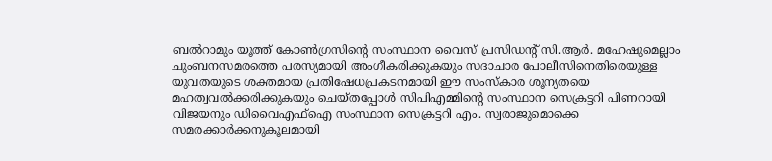ബല്‍റാമും യൂത്ത് കോണ്‍ഗ്രസിന്റെ സംസ്ഥാന വൈസ് പ്രസിഡന്റ് സി.ആര്‍. മഹേഷുമെല്ലാം ചുംബനസമരത്തെ പരസ്യമായി അംഗീകരിക്കുകയും സദാചാര പോലീസിനെതിരെയുള്ള യുവതയുടെ ശക്തമായ പ്രതിഷേധപ്രകടനമായി ഈ സംസ്‌കാര ശൂന്യതയെ മഹത്വവല്‍ക്കരിക്കുകയും ചെയ്തപ്പോള്‍ സിപിഎമ്മിന്റെ സംസ്ഥാന സെക്രട്ടറി പിണറായി വിജയനും ഡിവൈഎഫ്‌ഐ സംസ്ഥാന സെക്രട്ടറി എം. സ്വരാജുമൊക്കെ സമരക്കാര്‍ക്കനുകൂലമായി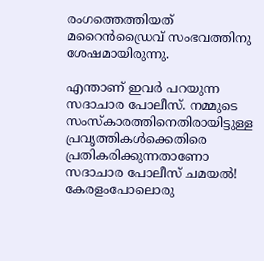രംഗത്തെത്തിയത് മറൈന്‍ഡ്രൈവ് സംഭവത്തിനു ശേഷമായിരുന്നു.

എന്താണ് ഇവര്‍ പറയുന്ന സദാചാര പോലീസ്. നമ്മുടെ സംസ്‌കാരത്തിനെതിരായിട്ടുള്ള പ്രവൃത്തികള്‍ക്കെതിരെ പ്രതികരിക്കുന്നതാണോ സദാചാര പോലീസ് ചമയല്‍! കേരളംപോലൊരു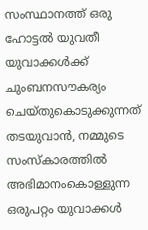സംസ്ഥാനത്ത് ഒരു ഹോട്ടല്‍ യുവതീ യുവാക്കള്‍ക്ക് ചുംബനസൗകര്യം ചെയ്തുകൊടുക്കുന്നത് തടയുവാന്‍, നമ്മുടെ സംസ്‌കാരത്തില്‍ അഭിമാനംകൊള്ളുന്ന ഒരുപറ്റം യുവാക്കള്‍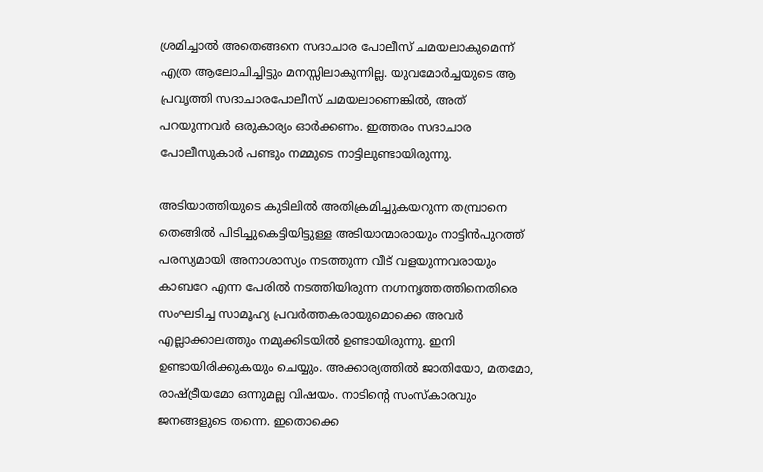ശ്രമിച്ചാല്‍ അതെങ്ങനെ സദാചാര പോലീസ് ചമയലാകുമെന്ന് എത്ര ആലോചിച്ചിട്ടും മനസ്സിലാകുന്നില്ല. യുവമോര്‍ച്ചയുടെ ആ പ്രവൃത്തി സദാചാരപോലീസ് ചമയലാണെങ്കില്‍, അത് പറയുന്നവര്‍ ഒരുകാര്യം ഓര്‍ക്കണം. ഇത്തരം സദാചാര പോലീസുകാര്‍ പണ്ടും നമ്മുടെ നാട്ടിലുണ്ടായിരുന്നു.

അടിയാത്തിയുടെ കുടിലില്‍ അതിക്രമിച്ചുകയറുന്ന തമ്പ്രാനെ തെങ്ങില്‍ പിടിച്ചുകെട്ടിയിട്ടുള്ള അടിയാന്മാരായും നാട്ടിന്‍പുറത്ത് പരസ്യമായി അനാശാസ്യം നടത്തുന്ന വീട് വളയുന്നവരായും കാബറേ എന്ന പേരില്‍ നടത്തിയിരുന്ന നഗ്നനൃത്തത്തിനെതിരെ സംഘടിച്ച സാമൂഹ്യ പ്രവര്‍ത്തകരായുമൊക്കെ അവര്‍ എല്ലാക്കാലത്തും നമുക്കിടയില്‍ ഉണ്ടായിരുന്നു. ഇനി ഉണ്ടായിരിക്കുകയും ചെയ്യും. അക്കാര്യത്തില്‍ ജാതിയോ, മതമോ, രാഷ്‌ട്രീയമോ ഒന്നുമല്ല വിഷയം. നാടിന്റെ സംസ്‌കാരവും ജനങ്ങളുടെ തന്നെ. ഇതൊക്കെ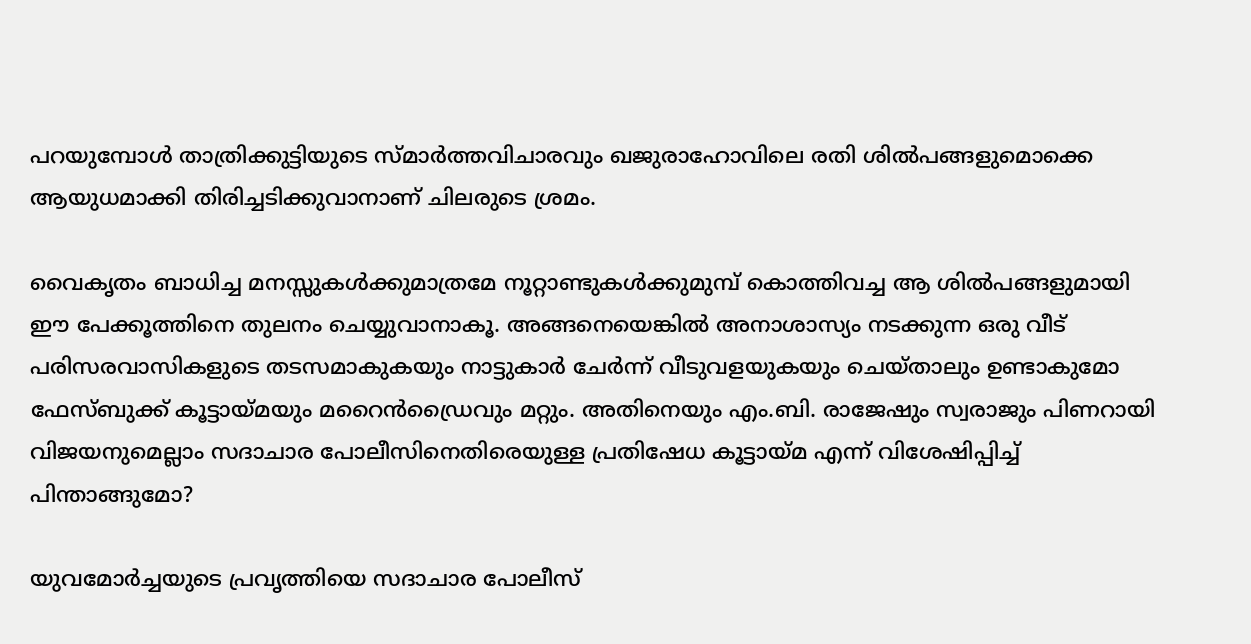പറയുമ്പോള്‍ താത്രിക്കുട്ടിയുടെ സ്മാര്‍ത്തവിചാരവും ഖജുരാഹോവിലെ രതി ശില്‍പങ്ങളുമൊക്കെ ആയുധമാക്കി തിരിച്ചടിക്കുവാനാണ് ചിലരുടെ ശ്രമം.

വൈകൃതം ബാധിച്ച മനസ്സുകള്‍ക്കുമാത്രമേ നൂറ്റാണ്ടുകള്‍ക്കുമുമ്പ് കൊത്തിവച്ച ആ ശില്‍പങ്ങളുമായി ഈ പേക്കൂത്തിനെ തുലനം ചെയ്യുവാനാകൂ. അങ്ങനെയെങ്കില്‍ അനാശാസ്യം നടക്കുന്ന ഒരു വീട് പരിസരവാസികളുടെ തടസമാകുകയും നാട്ടുകാര്‍ ചേര്‍ന്ന് വീടുവളയുകയും ചെയ്താലും ഉണ്ടാകുമോ ഫേസ്ബുക്ക് കൂട്ടായ്‌മയും മറൈന്‍ഡ്രൈവും മറ്റും. അതിനെയും എം.ബി. രാജേഷും സ്വരാജും പിണറായി വിജയനുമെല്ലാം സദാചാര പോലീസിനെതിരെയുള്ള പ്രതിഷേധ കൂട്ടായ്‌മ എന്ന് വിശേഷിപ്പിച്ച് പിന്താങ്ങുമോ?

യുവമോര്‍ച്ചയുടെ പ്രവൃത്തിയെ സദാചാര പോലീസ്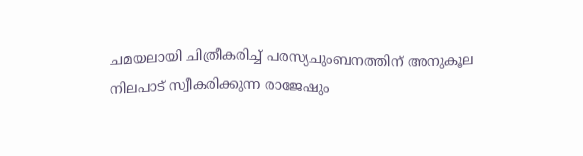ചമയലായി ചിത്രീകരിച്ച് പരസ്യചുംബനത്തിന് അനുകൂല നിലപാട് സ്വീകരിക്കുന്ന രാജേഷും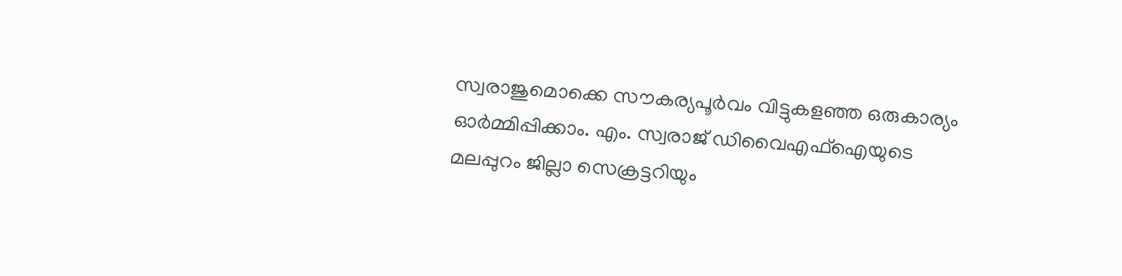സ്വരാജുമൊക്കെ സൗകര്യപൂര്‍വം വിട്ടുകളഞ്ഞ ഒരുകാര്യം ഓര്‍മ്മിപ്പിക്കാം. എം. സ്വരാജ് ഡിവൈഎഫ്‌ഐയുടെ മലപ്പുറം ജില്ലാ സെക്രട്ടറിയും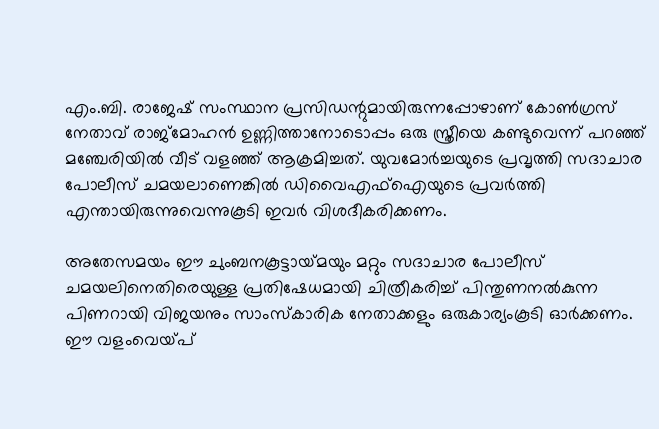എം.ബി. രാജേഷ് സംസ്ഥാന പ്രസിഡന്റുമായിരുന്നപ്പോഴാണ് കോണ്‍ഗ്രസ് നേതാവ് രാജ്‌മോഹന്‍ ഉണ്ണിത്താനോടൊപ്പം ഒരു സ്ത്രീയെ കണ്ടുവെന്ന് പറഞ്ഞ് മഞ്ചേരിയില്‍ വീട് വളഞ്ഞ് ആക്രമിച്ചത്. യുവമോര്‍ച്ചയുടെ പ്രവൃത്തി സദാചാര പോലീസ് ചമയലാണെങ്കില്‍ ഡിവൈഎഫ്‌ഐയുടെ പ്രവര്‍ത്തി എന്തായിരുന്നുവെന്നുകൂടി ഇവര്‍ വിശദീകരിക്കണം.

അതേസമയം ഈ ചുംബനകൂട്ടായ്‌മയും മറ്റും സദാചാര പോലീസ് ചമയലിനെതിരെയുള്ള പ്രതിഷേധമായി ചിത്രീകരിച്ച് പിന്തുണനല്‍കുന്ന പിണറായി വിജയനും സാംസ്‌കാരിക നേതാക്കളും ഒരുകാര്യംകൂടി ഓര്‍ക്കണം. ഈ വളംവെയ്‌പ്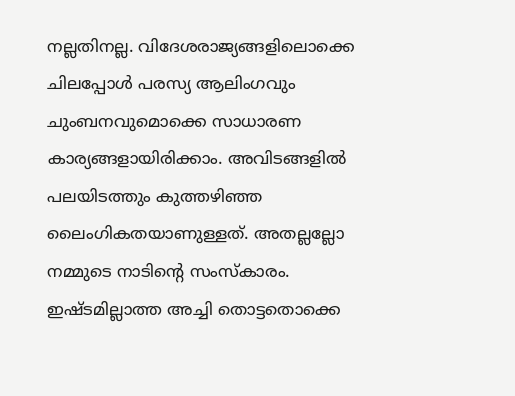നല്ലതിനല്ല. വിദേശരാജ്യങ്ങളിലൊക്കെ ചിലപ്പോള്‍ പരസ്യ ആലിംഗവും ചുംബനവുമൊക്കെ സാധാരണ കാര്യങ്ങളായിരിക്കാം. അവിടങ്ങളില്‍ പലയിടത്തും കുത്തഴിഞ്ഞ ലൈംഗികതയാണുള്ളത്. അതല്ലല്ലോ നമ്മുടെ നാടിന്റെ സംസ്‌കാരം. ഇഷ്ടമില്ലാത്ത അച്ചി തൊട്ടതൊക്കെ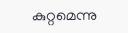കുറ്റമെന്നു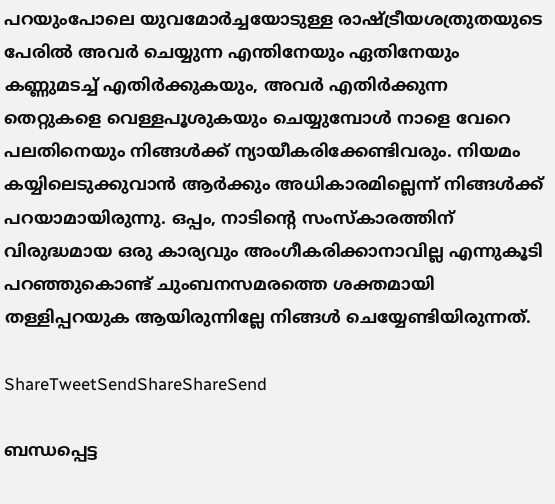പറയുംപോലെ യുവമോര്‍ച്ചയോടുള്ള രാഷ്‌ട്രീയശത്രുതയുടെ പേരില്‍ അവര്‍ ചെയ്യുന്ന എന്തിനേയും ഏതിനേയും കണ്ണുമടച്ച് എതിര്‍ക്കുകയും, അവര്‍ എതിര്‍ക്കുന്ന തെറ്റുകളെ വെള്ളപൂശുകയും ചെയ്യുമ്പോള്‍ നാളെ വേറെ പലതിനെയും നിങ്ങള്‍ക്ക് ന്യായീകരിക്കേണ്ടിവരും. നിയമം കയ്യിലെടുക്കുവാന്‍ ആര്‍ക്കും അധികാരമില്ലെന്ന് നിങ്ങള്‍ക്ക് പറയാമായിരുന്നു. ഒപ്പം, നാടിന്റെ സംസ്‌കാരത്തിന് വിരുദ്ധമായ ഒരു കാര്യവും അംഗീകരിക്കാനാവില്ല എന്നുകൂടി പറഞ്ഞുകൊണ്ട് ചുംബനസമരത്തെ ശക്തമായി തള്ളിപ്പറയുക ആയിരുന്നില്ലേ നിങ്ങള്‍ ചെയ്യേണ്ടിയിരുന്നത്.

ShareTweetSendShareShareSend

ബന്ധപ്പെട്ട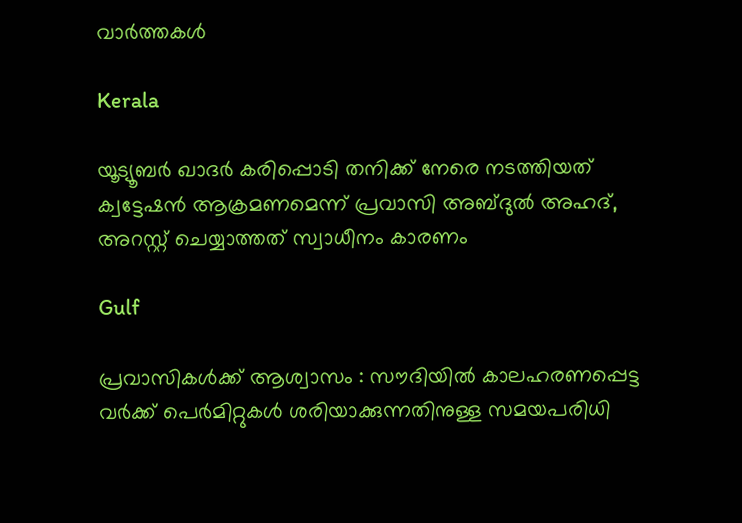വാര്‍ത്തകള്‍

Kerala

യൂട്യൂബര്‍ ഖാദര്‍ കരിപ്പൊടി തനിക്ക് നേരെ നടത്തിയത് ക്വട്ടേഷന്‍ ആക്രമണമെന്ന് പ്രവാസി അബ്ദുല്‍ അഹദ്, അറസ്റ്റ് ചെയ്യാത്തത് സ്വാധീനം കാരണം

Gulf

പ്രവാസികൾക്ക് ആശ്വാസം : സൗദിയിൽ കാലഹരണപ്പെട്ട വർക്ക് പെർമിറ്റുകൾ ശരിയാക്കുന്നതിനുള്ള സമയപരിധി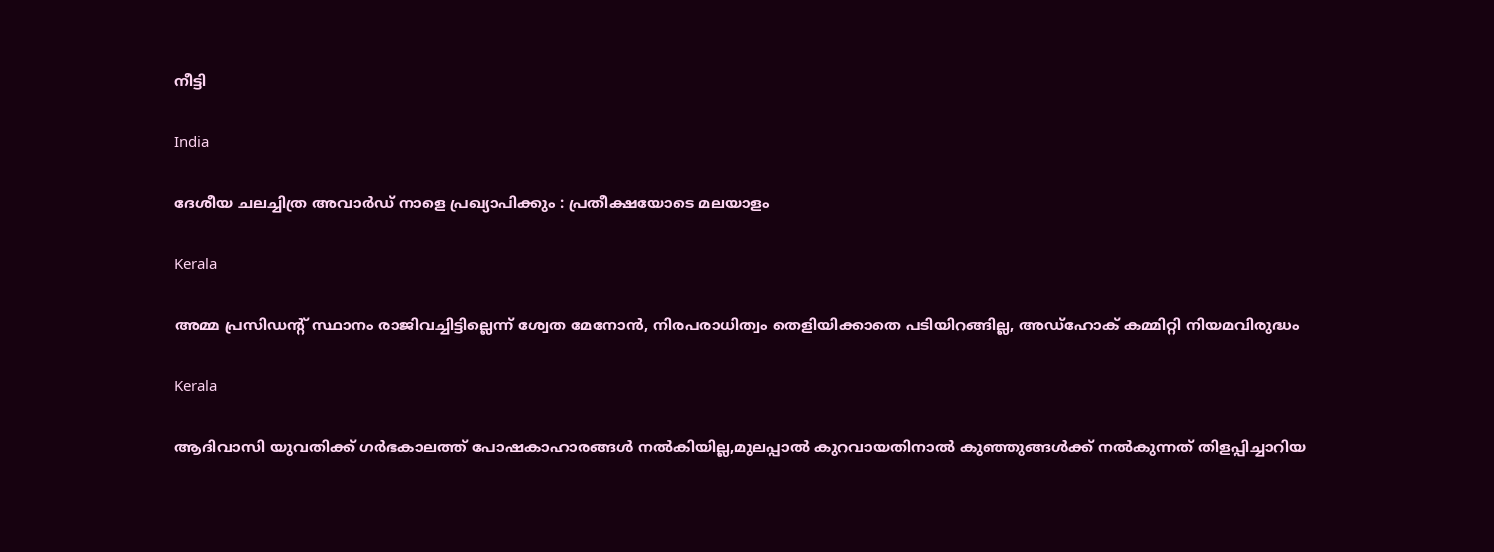നീട്ടി

India

ദേശീയ ചലച്ചിത്ര അവാര്‍ഡ് നാളെ പ്രഖ്യാപിക്കും : പ്രതീക്ഷയോടെ മലയാളം

Kerala

അമ്മ പ്രസിഡന്റ് സ്ഥാനം രാജിവച്ചിട്ടില്ലെന്ന് ശ്വേത മേനോന്‍, നിരപരാധിത്വം തെളിയിക്കാതെ പടിയിറങ്ങില്ല, അഡ്‌ഹോക് കമ്മിറ്റി നിയമവിരുദ്ധം

Kerala

ആദിവാസി യുവതിക്ക് ഗര്‍ഭകാലത്ത് പോഷകാഹാരങ്ങള്‍ നല്‍കിയില്ല,മുലപ്പാല്‍ കുറവായതിനാല്‍ കുഞ്ഞുങ്ങള്‍ക്ക് നല്‍കുന്നത് തിളപ്പിച്ചാറിയ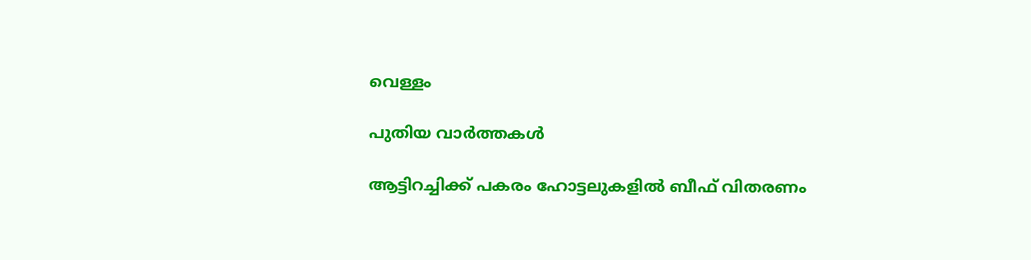വെള്ളം

പുതിയ വാര്‍ത്തകള്‍

ആട്ടിറച്ചിക്ക് പകരം ഹോട്ടലുകളിൽ ബീഫ് വിതരണം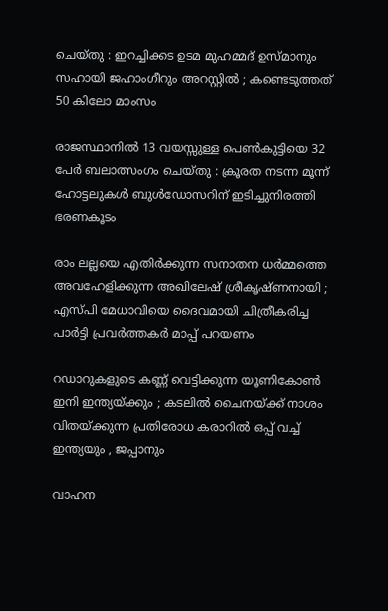ചെയ്തു : ഇറച്ചിക്കട ഉടമ മുഹമ്മദ് ഉസ്മാനും സഹായി ജഹാംഗീറും അറസ്റ്റിൽ ; കണ്ടെടുത്തത് 50 കിലോ മാംസം

രാജസ്ഥാനിൽ 13 വയസ്സുള്ള പെൺകുട്ടിയെ 32 പേർ ബലാത്സംഗം ചെയ്തു : ക്രൂരത നടന്ന മൂന്ന് ഹോട്ടലുകൾ ബുൾഡോസറിന് ഇടിച്ചുനിരത്തി ഭരണകൂടം

രാം ലല്ലയെ എതിർക്കുന്ന സനാതന ധർമ്മത്തെ അവഹേളിക്കുന്ന അഖിലേഷ് ശ്രീകൃഷ്ണനായി ; എസ്പി മേധാവിയെ ദൈവമായി ചിത്രീകരിച്ച പാർട്ടി പ്രവർത്തകർ മാപ്പ് പറയണം

റഡാറുകളുടെ കണ്ണ് വെട്ടിക്കുന്ന യൂണികോൺ ഇനി ഇന്ത്യയ്‌ക്കും ; കടലിൽ ചൈനയ്‌ക്ക് നാശം വിതയ്‌ക്കുന്ന പ്രതിരോധ കരാറിൽ ഒപ്പ് വച്ച് ഇന്ത്യയും , ജപ്പാനും

വാഹന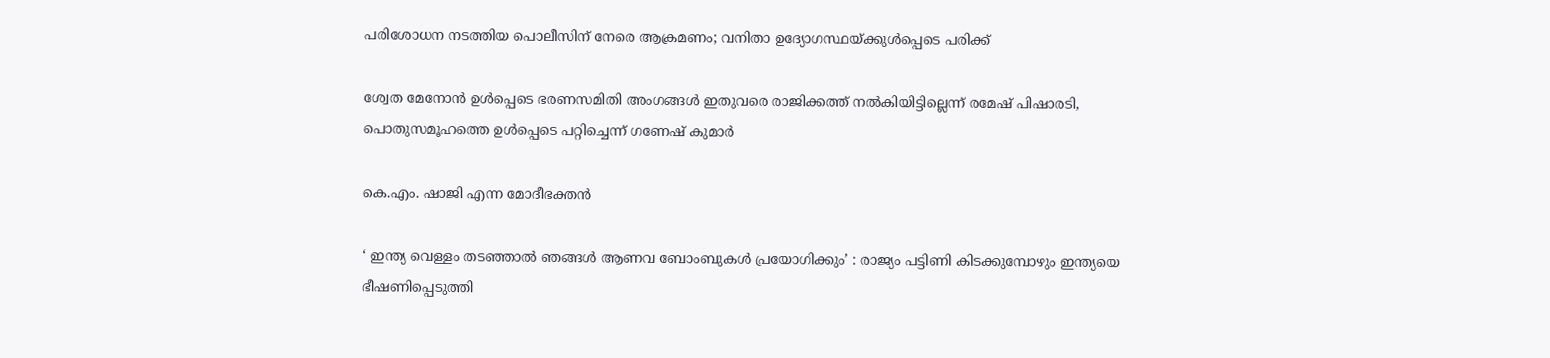പരിശോധന നടത്തിയ പൊലീസിന് നേരെ ആക്രമണം; വനിതാ ഉദ്യോഗസ്ഥയ്‌ക്കുള്‍പ്പെടെ പരിക്ക്

ശ്വേത മേനോന്‍ ഉള്‍പ്പെടെ ഭരണസമിതി അംഗങ്ങള്‍ ഇതുവരെ രാജിക്കത്ത് നല്‍കിയിട്ടില്ലെന്ന് രമേഷ് പിഷാരടി, പൊതുസമൂഹത്തെ ഉള്‍പ്പെടെ പറ്റിച്ചെന്ന് ഗണേഷ് കുമാര്‍

കെ.എം. ഷാജി എന്ന മോദീഭക്തന്‍

‘ ഇന്ത്യ വെള്ളം തടഞ്ഞാൽ ഞങ്ങൾ ആണവ ബോംബുകൾ പ്രയോഗിക്കും’ : രാജ്യം പട്ടിണി കിടക്കുമ്പോഴും ഇന്ത്യയെ ഭീഷണിപ്പെടുത്തി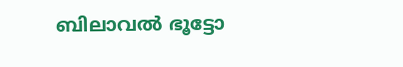ബിലാവൽ ഭൂട്ടോ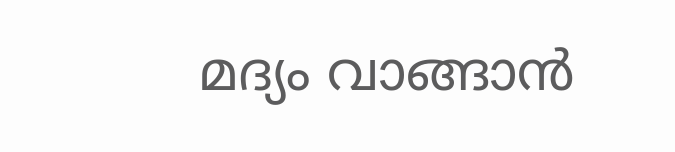മദ്യം വാങ്ങാന്‍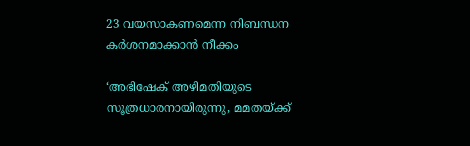23 വയസാകണമെന്ന നിബന്ധന കര്‍ശനമാക്കാന്‍ നീക്കം

‘അഭിഷേക് അഴിമതിയുടെ സൂത്രധാരനായിരുന്നു, മമതയ്‌ക്ക്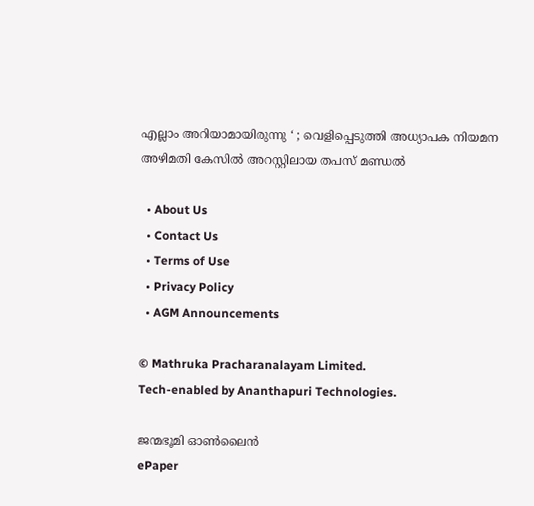എല്ലാം അറിയാമായിരുന്നു ‘ ; വെളിപ്പെടുത്തി അധ്യാപക നിയമന അഴിമതി കേസിൽ അറസ്റ്റിലായ തപസ് മണ്ഡൽ

  • About Us
  • Contact Us
  • Terms of Use
  • Privacy Policy
  • AGM Announcements

© Mathruka Pracharanalayam Limited.
Tech-enabled by Ananthapuri Technologies.

ജന്മഭൂമി ഓണ്‍ലൈന്‍
ePaper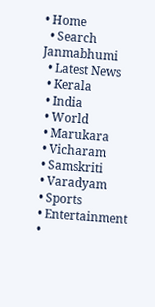• Home
  • Search Janmabhumi
  • Latest News
  • Kerala
  • India
  • World
  • Marukara
  • Vicharam
  • Samskriti
  • Varadyam
  • Sports
  • Entertainment
  •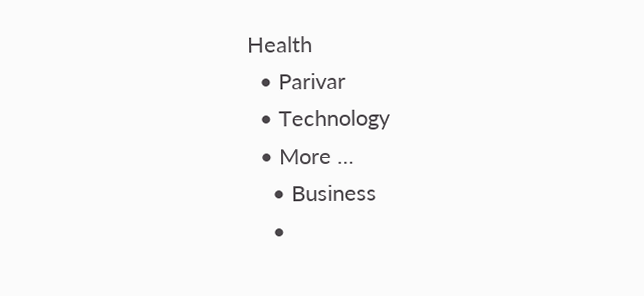Health
  • Parivar
  • Technology
  • More …
    • Business
    •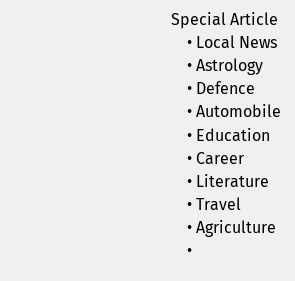Special Article
    • Local News
    • Astrology
    • Defence
    • Automobile
    • Education
    • Career
    • Literature
    • Travel
    • Agriculture
    •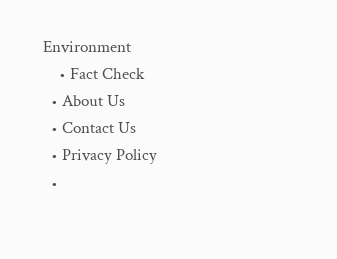Environment
    • Fact Check
  • About Us
  • Contact Us
  • Privacy Policy
  •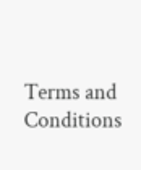Terms and Conditions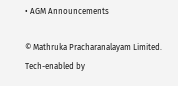• AGM Announcements

© Mathruka Pracharanalayam Limited.
Tech-enabled by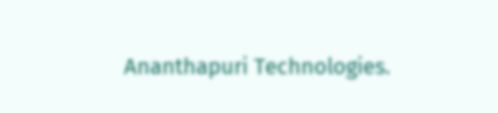Ananthapuri Technologies.